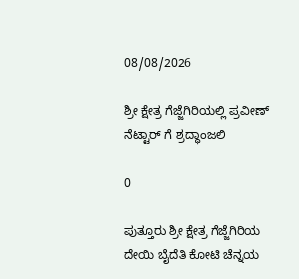08/08/2026

ಶ್ರೀ ಕ್ಷೇತ್ರ ಗೆಜ್ಜೆಗಿರಿಯಲ್ಲಿ ಪ್ರವೀಣ್ ನೆಟ್ಟಾರ್ ಗೆ ಶ್ರದ್ಧಾಂಜಲಿ

0

ಪುತ್ತೂರು ಶ್ರೀ ಕ್ಷೇತ್ರ ಗೆಜ್ಜೆಗಿರಿಯ ದೇಯಿ ಬೈದೆತಿ ಕೋಟಿ ಚೆನ್ನಯ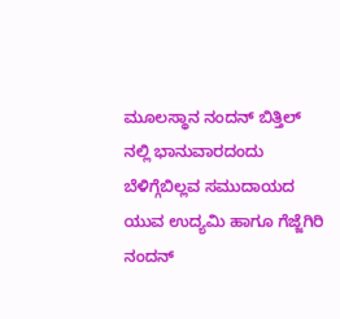ಮೂಲಸ್ಥಾನ ನಂದನ್ ಬಿತ್ತಿಲ್ ನಲ್ಲಿ ಭಾನುವಾರದಂದು ಬೆಳಿಗ್ಗೆಬಿಲ್ಲವ ಸಮುದಾಯದ ಯುವ ಉದ್ಯಮಿ ಹಾಗೂ ಗೆಜ್ಜೆಗಿರಿ ನಂದನ್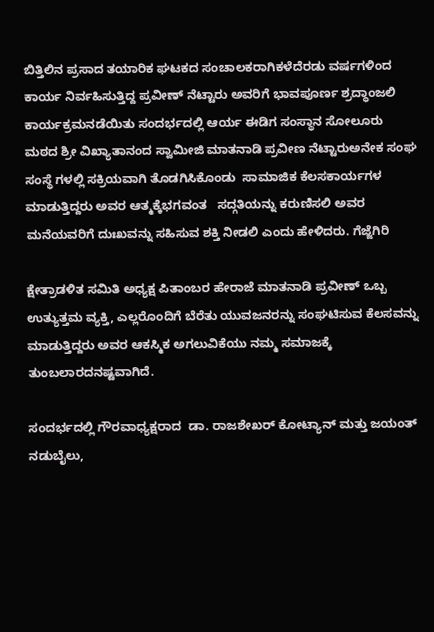ಬಿತ್ತಿಲಿನ ಪ್ರಸಾದ ತಯಾರಿಕ ಘಟಕದ ಸಂಚಾಲಕರಾಗಿಕಳೆದೆರಡು ವರ್ಷಗಳಿಂದ ಕಾರ್ಯ ನಿರ್ವಹಿಸುತ್ತಿದ್ದ ಪ್ರವೀಣ್ ನೆಟ್ಟಾರು ಅವರಿಗೆ ಭಾವಪೂರ್ಣ ಶ್ರದ್ಧಾಂಜಲಿ ಕಾರ್ಯಕ್ರಮನಡೆಯಿತು ಸಂದರ್ಭದಲ್ಲಿ ಆರ್ಯ ಈಡಿಗ ಸಂಸ್ಥಾನ ಸೋಲೂರು ಮಠದ ಶ್ರೀ ವಿಖ್ಯಾತಾನಂದ ಸ್ವಾಮೀಜಿ ಮಾತನಾಡಿ ಪ್ರವೀಣ ನೆಟ್ಟಾರುಅನೇಕ ಸಂಘ ಸಂಸ್ಥೆ ಗಳಲ್ಲಿ ಸಕ್ರಿಯವಾಗಿ ತೊಡಗಿಸಿಕೊಂಡು  ಸಾಮಾಜಿಕ ಕೆಲಸಕಾರ್ಯಗಳ ಮಾಡುತ್ತಿದ್ದರು ಅವರ ಆತ್ಮಕ್ಕೆಭಗವಂತ   ಸದ್ಗತಿಯನ್ನು ಕರುಣಿಸಲಿ ಅವರ ಮನೆಯವರಿಗೆ ದುಃಖವನ್ನು ಸಹಿಸುವ ಶಕ್ತಿ ನೀಡಲಿ ಎಂದು ಹೇಳಿದರು. ಗೆಜ್ಜೆಗಿರಿ

ಕ್ಷೇತ್ರಾಡಳಿತ ಸಮಿತಿ ಅಧ್ಯಕ್ಷ ಪಿತಾಂಬರ ಹೇರಾಜೆ ಮಾತನಾಡಿ ಪ್ರವೀಣ್ ಒಬ್ಬ ಉತ್ಯುತ್ತಮ ವ್ಯಕ್ತಿ, ಎಲ್ಲರೊಂದಿಗೆ ಬೆರೆತು ಯುವಜನರನ್ನು ಸಂಘಟಿಸುವ ಕೆಲಸವನ್ನು ಮಾಡುತ್ತಿದ್ದರು ಅವರ ಆಕಸ್ಮಿಕ ಅಗಲುವಿಕೆಯು ನಮ್ಮ ಸಮಾಜಕ್ಕೆ ತುಂಬಲಾರದನಷ್ಟವಾಗಿದೆ.

ಸಂದರ್ಭದಲ್ಲಿ ಗೌರವಾಧ್ಯಕ್ಷರಾದ  ಡಾ. ರಾಜಶೇಖರ್ ಕೋಟ್ಯಾನ್ ಮತ್ತು ಜಯಂತ್ ನಡುಬೈಲು,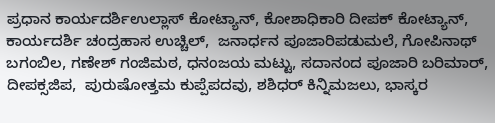ಪ್ರಧಾನ ಕಾರ್ಯದರ್ಶಿಉಲ್ಲಾಸ್ ಕೋಟ್ಯಾನ್, ಕೋಶಾಧಿಕಾರಿ ದೀಪಕ್ ಕೋಟ್ಯಾನ್, ಕಾರ್ಯದರ್ಶಿ ಚಂದ್ರಹಾಸ ಉಚ್ಚಿಲ್,  ಜನಾರ್ಧನ ಪೂಜಾರಿಪಡುಮಲೆ, ಗೋಪಿನಾಥ್ ಬಗಂಬಿಲ, ಗಣೇಶ್ ಗಂಜಿಮಠ, ಧನಂಜಯ ಮಟ್ಟು, ಸದಾನಂದ ಪೂಜಾರಿ ಬರಿಮಾರ್, ದೀಪಕ್ಸಜಿಪ,  ಪುರುಷೋತ್ತಮ ಕುಪ್ಪೆಪದವು, ಶಶಿಧರ್ ಕಿನ್ನಿಮಜಲು, ಭಾಸ್ಕರ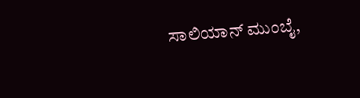ಸಾಲಿಯಾನ್ ಮುಂಬೈ,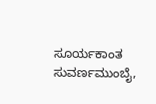ಸೂರ್ಯಕಾಂತ ಸುವರ್ಣಮುಂಬೈ,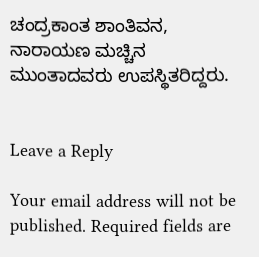ಚಂದ್ರಕಾಂತ ಶಾಂತಿವನ, ನಾರಾಯಣ ಮಚ್ಚಿನ ಮುಂತಾದವರು ಉಪಸ್ಥಿತರಿದ್ದರು.


Leave a Reply

Your email address will not be published. Required fields are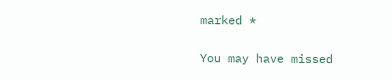marked *

You may have missed